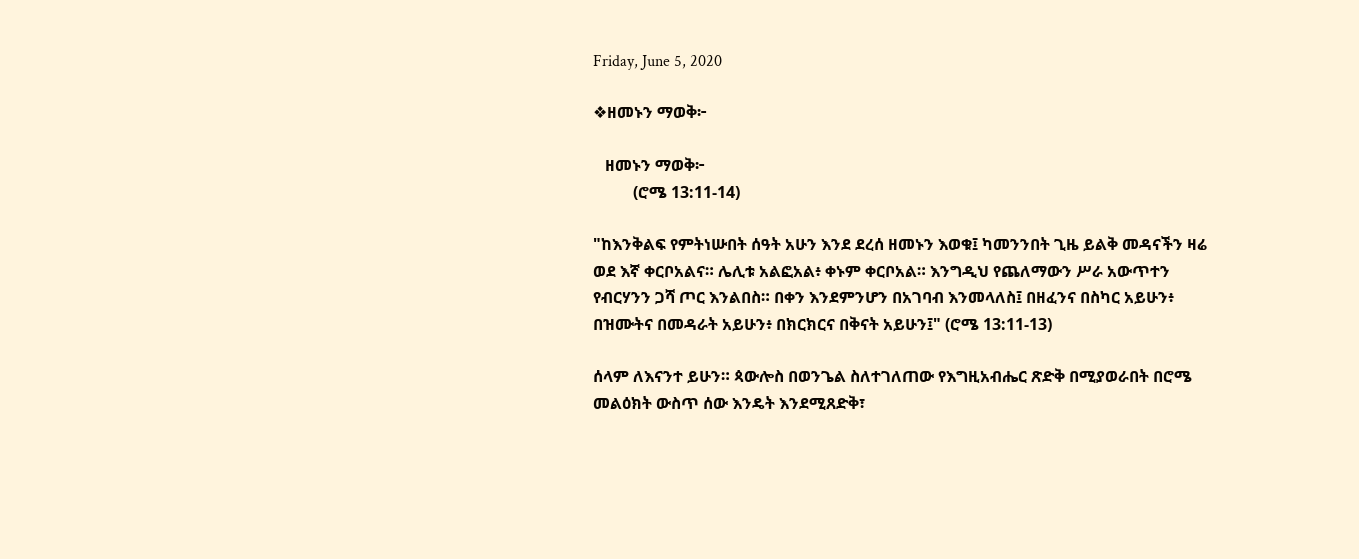Friday, June 5, 2020

❖ዘመኑን ማወቅ፦

   ዘመኑን ማወቅ፦
          (ሮሜ 13:11-14)

"ከእንቅልፍ የምትነሡበት ሰዓት አሁን እንደ ደረሰ ዘመኑን እወቁ፤ ካመንንበት ጊዜ ይልቅ መዳናችን ዛሬ ወደ እኛ ቀርቦአልና። ሌሊቱ አልፎአል፥ ቀኑም ቀርቦአል። እንግዲህ የጨለማውን ሥራ አውጥተን የብርሃንን ጋሻ ጦር እንልበስ። በቀን እንደምንሆን በአገባብ እንመላለስ፤ በዘፈንና በስካር አይሁን፥ በዝሙትና በመዳራት አይሁን፥ በክርክርና በቅናት አይሁን፤" (ሮሜ 13:11-13)

ሰላም ለእናንተ ይሁን። ጳውሎስ በወንጌል ስለተገለጠው የእግዚአብሔር ጽድቅ በሚያወራበት በሮሜ መልዕክት ውስጥ ሰው እንዴት እንደሚጸድቅ፣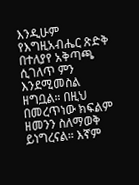እንዲሁም የእግዚአብሔር ጽድቅ በተለያየ አቅጣጫ ሲገለጥ ምን እንደሚመስል ዘግቧል። በዚህ በመረጥነው ክፍልም ዘመንን ስለማወቅ ይነግረናል። እኛም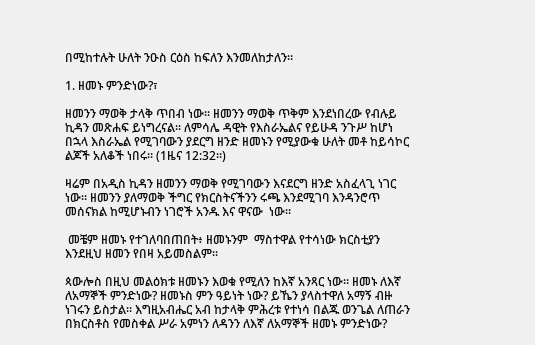በሚከተሉት ሁለት ንዑስ ርዕስ ከፍለን እንመለከታለን።

1. ዘመኑ ምንድነው?፣

ዘመንን ማወቅ ታላቅ ጥበብ ነው። ዘመንን ማወቅ ጥቅም እንደነበረው የብሉይ ኪዳን መጽሐፍ ይነግረናል። ለምሳሌ ዳዊት የእስራኤልና የይሁዳ ንጉሥ ከሆነ በኋላ እስራኤል የሚገባውን ያደርግ ዘንድ ዘመኑን የሚያውቁ ሁለት መቶ ከይሳኮር ልጆች አለቆች ነበሩ። (1ዜና 12:32።)

ዛሬም በአዲስ ኪዳን ዘመንን ማወቅ የሚገባውን እናደርግ ዘንድ አስፈላጊ ነገር ነው። ዘመንን ያለማወቅ ችግር የክርስትናችንን ሩጫ እንደሚገባ እንዳንሮጥ መሰናክል ከሚሆኑብን ነገሮች አንዱ እና ዋናው  ነው።

 መቼም ዘመኑ የተገለባበጠበት፥ ዘመኑንም  ማስተዋል የተሳነው ክርስቲያን እንደዚህ ዘመን የበዛ አይመስልም።

ጳውሎስ በዚህ መልዕክቱ ዘመኑን እወቁ የሚለን ከእኛ አንጻር ነው። ዘመኑ ለእኛ ለአማኞች ምንድነው? ዘመኑስ ምን ዓይነት ነው? ይኼን ያላስተዋለ አማኝ ብዙ ነገሩን ይስታል። እግዚአብሔር አብ ከታላቅ ምሕረቱ የተነሳ በልጁ ወንጌል ለጠራን በክርስቶስ የመስቀል ሥራ አምነን ለዳንን ለእኛ ለአማኞች ዘመኑ ምንድነው?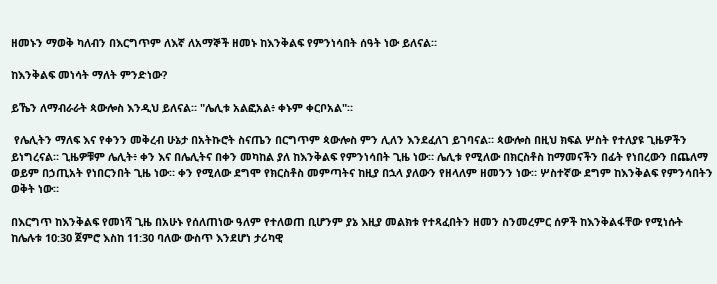ዘመኑን ማወቅ ካለብን በእርግጥም ለእኛ ለአማኞች ዘመኑ ከእንቅልፍ የምንነሳበት ሰዓት ነው ይለናል።

ከእንቅልፍ መነሳት ማለት ምንድነው?

ይኼን ለማብራራት ጳውሎስ እንዲህ ይለናል። "ሌሊቱ አልፎአል፥ ቀኑም ቀርቦአል"።

 የሌሊትን ማለፍ እና የቀንን መቅረብ ሁኔታ በአትኩሮት ስናጤን በርግጥም ጳውሎስ ምን ሊለን እንደፈለገ ይገባናል። ጳውሎስ በዚህ ክፍል ሦስት የተለያዩ ጊዜዎችን ይነግረናል። ጊዜዎቹም ሌሊት፥ ቀን እና በሌሊትና በቀን መካከል ያለ ከእንቅልፍ የምንነሳበት ጊዜ ነው። ሌሊቱ የሚለው በክርስቶስ ከማመናችን በፊት የነበረውን በጨለማ ወይም በኃጢአት የነበርንበት ጊዜ ነው። ቀን የሚለው ደግሞ የክርስቶስ መምጣትና ከዚያ በኋላ ያለውን የዘላለም ዘመንን ነው። ሦስተኛው ደግም ከእንቅልፍ የምንሳበትን ወቅት ነው።

በእርግጥ ከእንቅልፍ የመነሻ ጊዜ በአሁኑ የሰለጠነው ዓለም የተለወጠ ቢሆንም ያኔ እዚያ መልክቱ የተጻፈበትን ዘመን ስንመረምር ሰዎች ከእንቅልፋቸው የሚነሱት ከሌሉቱ 10:30 ጀምሮ እስከ 11:30 ባለው ውስጥ እንደሆነ ታሪካዊ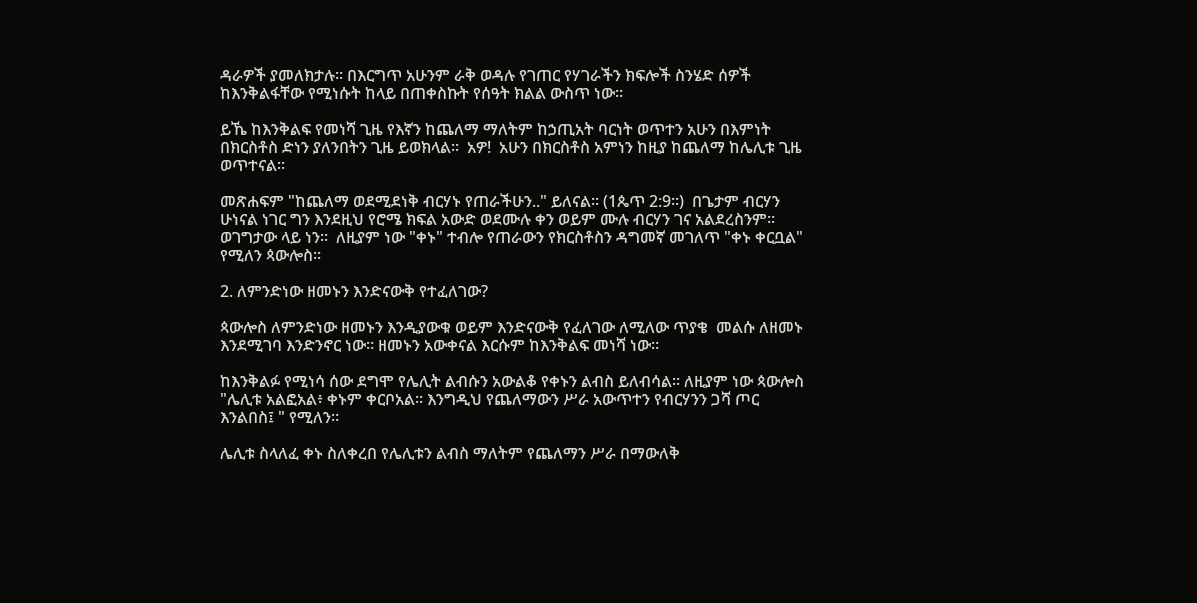ዳራዎች ያመለክታሉ። በእርግጥ አሁንም ራቅ ወዳሉ የገጠር የሃገራችን ክፍሎች ስንሄድ ሰዎች ከእንቅልፋቸው የሚነሱት ከላይ በጠቀስኩት የሰዓት ክልል ውስጥ ነው።

ይኼ ከእንቅልፍ የመነሻ ጊዜ የእኛን ከጨለማ ማለትም ከኃጢአት ባርነት ወጥተን አሁን በእምነት በክርስቶስ ድነን ያለንበትን ጊዜ ይወክላል።  አዎ!  አሁን በክርስቶስ አምነን ከዚያ ከጨለማ ከሌሊቱ ጊዜ ወጥተናል።

መጽሐፍም "ከጨለማ ወደሚደነቅ ብርሃኑ የጠራችሁን.." ይለናል። (1ጴጥ 2:9።)  በጌታም ብርሃን ሁነናል ነገር ግን እንደዚህ የሮሜ ክፍል አውድ ወደሙሉ ቀን ወይም ሙሉ ብርሃን ገና አልደረስንም። ወገግታው ላይ ነን።  ለዚያም ነው "ቀኑ" ተብሎ የጠራውን የክርስቶስን ዳግመኛ መገለጥ "ቀኑ ቀርቧል" የሚለን ጳውሎስ።

2. ለምንድነው ዘመኑን እንድናውቅ የተፈለገው?

ጳውሎስ ለምንድነው ዘመኑን እንዲያውቁ ወይም እንድናውቅ የፈለገው ለሚለው ጥያቄ  መልሱ ለዘመኑ እንደሚገባ እንድንኖር ነው። ዘመኑን አውቀናል እርሱም ከእንቅልፍ መነሻ ነው።

ከእንቅልፉ የሚነሳ ሰው ደግሞ የሌሊት ልብሱን አውልቆ የቀኑን ልብስ ይለብሳል። ለዚያም ነው ጳውሎስ "ሌሊቱ አልፎአል፥ ቀኑም ቀርቦአል። እንግዲህ የጨለማውን ሥራ አውጥተን የብርሃንን ጋሻ ጦር እንልበስ፤ " የሚለን።

ሌሊቱ ስላለፈ ቀኑ ስለቀረበ የሌሊቱን ልብስ ማለትም የጨለማን ሥራ በማውለቅ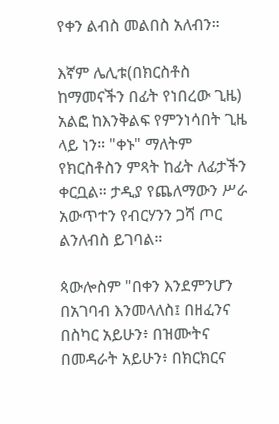የቀን ልብስ መልበስ አለብን።

እኛም ሌሊቱ(በክርስቶስ ከማመናችን በፊት የነበረው ጊዜ) አልፎ ከእንቅልፍ የምንነሳበት ጊዜ ላይ ነን። "ቀኑ" ማለትም የክርስቶስን ምጻት ከፊት ለፊታችን ቀርቧል። ታዲያ የጨለማውን ሥራ አውጥተን የብርሃንን ጋሻ ጦር ልንለብስ ይገባል።

ጳውሎስም "በቀን እንደምንሆን በአገባብ እንመላለስ፤ በዘፈንና በስካር አይሁን፥ በዝሙትና በመዳራት አይሁን፥ በክርክርና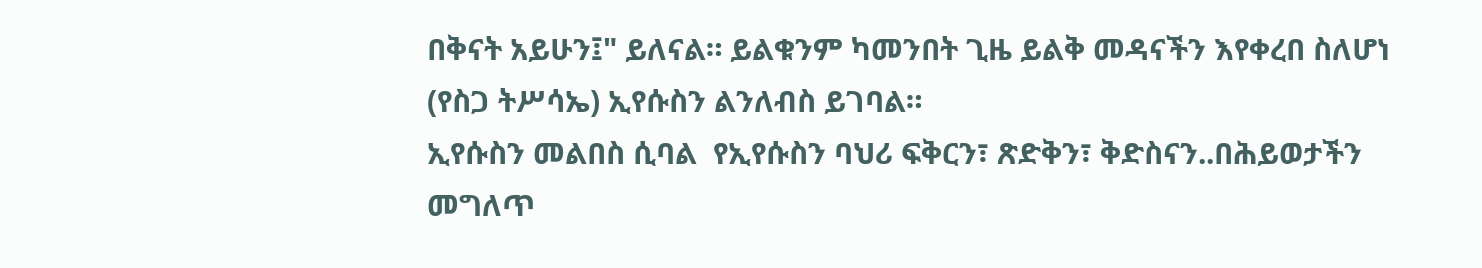በቅናት አይሁን፤" ይለናል። ይልቁንም ካመንበት ጊዜ ይልቅ መዳናችን እየቀረበ ስለሆነ (የስጋ ትሥሳኤ) ኢየሱስን ልንለብስ ይገባል።
ኢየሱስን መልበስ ሲባል  የኢየሱስን ባህሪ ፍቅርን፣ ጽድቅን፣ ቅድስናን..በሕይወታችን መግለጥ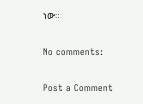ነው።

No comments:

Post a Comment